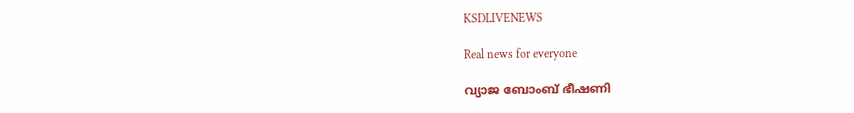KSDLIVENEWS

Real news for everyone

വ്യാജ ബോംബ് ഭീഷണി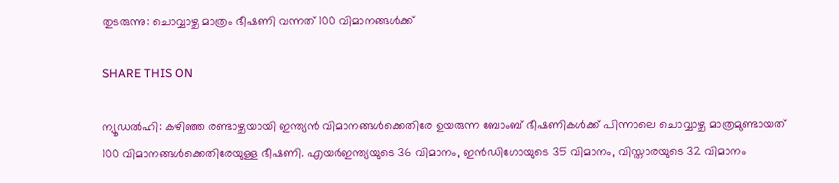തുടരുന്നു: ചൊവ്വാഴ്ച മാത്രം ഭീഷണി വന്നത് 100 വിമാനങ്ങള്‍ക്ക്

SHARE THIS ON

ന്യൂഡല്‍ഹി: കഴിഞ്ഞ രണ്ടാഴ്ചയായി ഇന്ത്യന്‍ വിമാനങ്ങള്‍ക്കെതിരേ ഉയരുന്ന ബോംബ് ഭീഷണികള്‍ക്ക് പിന്നാലെ ചൊവ്വാഴ്ച മാത്രമുണ്ടായത് 100 വിമാനങ്ങള്‍ക്കെതിരേയുള്ള ഭീഷണി. എയര്‍ഇന്ത്യയുടെ 36 വിമാനം, ഇന്‍ഡിഗോയുടെ 35 വിമാനം, വിസ്താരയുടെ 32 വിമാനം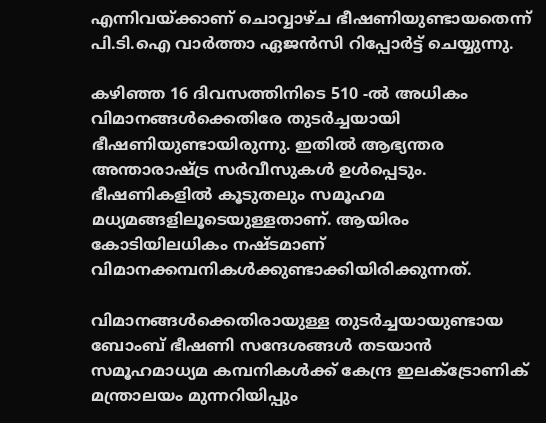എന്നിവയ്ക്കാണ് ചൊവ്വാഴ്ച ഭീഷണിയുണ്ടായതെന്ന് പി.ടി.ഐ വാര്‍ത്താ ഏജന്‍സി റിപ്പോർട്ട് ചെയ്യുന്നു.

കഴിഞ്ഞ 16 ദിവസത്തിനിടെ 510 -ല്‍ അധികം വിമാനങ്ങള്‍ക്കെതിരേ തുടര്‍ച്ചയായി ഭീഷണിയുണ്ടായിരുന്നു. ഇതില്‍ ആഭ്യന്തര അന്താരാഷ്ട്ര സര്‍വീസുകള്‍ ഉള്‍പ്പെടും. ഭീഷണികളില്‍ കൂടുതലും സമൂഹമ മധ്യമങ്ങളിലൂടെയുള്ളതാണ്. ആയിരം കോടിയിലധികം നഷ്ടമാണ് വിമാനക്കമ്പനികള്‍ക്കുണ്ടാക്കിയിരിക്കുന്നത്.

വിമാനങ്ങള്‍ക്കെതിരായുള്ള തുടര്‍ച്ചയായുണ്ടായ ബോംബ് ഭീഷണി സന്ദേശങ്ങള്‍ തടയാന്‍ സമൂഹമാധ്യമ കമ്പനികള്‍ക്ക് കേന്ദ്ര ഇലക്ട്രോണിക് മന്ത്രാലയം മുന്നറിയിപ്പും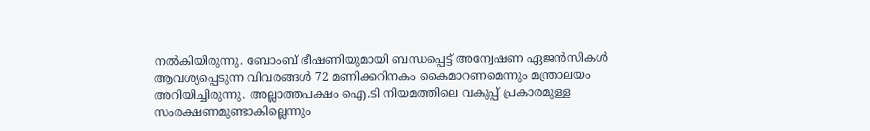നല്‍കിയിരുന്നു. ബോംബ് ഭീഷണിയുമായി ബന്ധപ്പെട്ട് അന്വേഷണ ഏജന്‍സികള്‍ ആവശ്യപ്പെടുന്ന വിവരങ്ങള്‍ 72 മണിക്കറിനകം കൈമാറണമെന്നും മന്ത്രാലയം അറിയിച്ചിരുന്നു. അല്ലാത്തപക്ഷം ഐ.ടി നിയമത്തിലെ വകുപ്പ് പ്രകാരമുള്ള സംരക്ഷണമുണ്ടാകില്ലെന്നും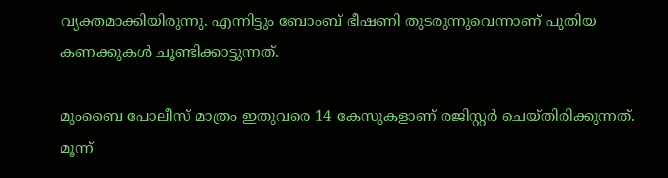വ്യക്തമാക്കിയിരുന്നു. എന്നിട്ടും ബോംബ് ഭീഷണി തുടരുന്നുവെന്നാണ് പുതിയ കണക്കുകള്‍ ചൂണ്ടിക്കാട്ടുന്നത്.

മുംബൈ പോലീസ് മാത്രം ഇതുവരെ 14 കേസുകളാണ് രജിസ്റ്റര്‍ ചെയ്തിരിക്കുന്നത്. മൂന്ന്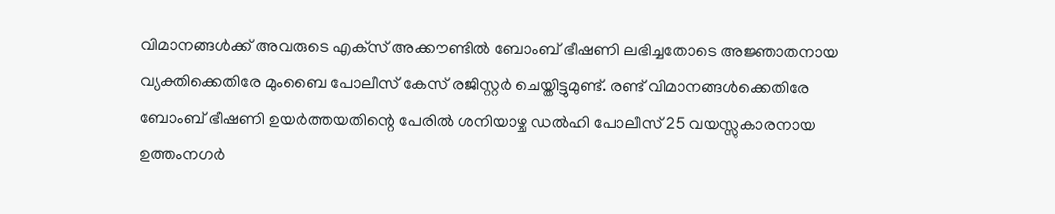വിമാനങ്ങള്‍ക്ക് അവരുടെ എക്‌സ് അക്കൗണ്ടില്‍ ബോംബ് ഭീഷണി ലഭിച്ചതോടെ അജ്ഞാതനായ വ്യക്തിക്കെതിരേ മുംബൈ പോലീസ് കേസ് രജിസ്റ്റര്‍ ചെയ്തിട്ടുമുണ്ട്. രണ്ട് വിമാനങ്ങള്‍ക്കെതിരേ ബോംബ് ഭീഷണി ഉയര്‍ത്തയതിന്റെ പേരില്‍ ശനിയാഴ്ച ഡല്‍ഹി പോലീസ് 25 വയസ്സുകാരനായ ഉത്തംനഗര്‍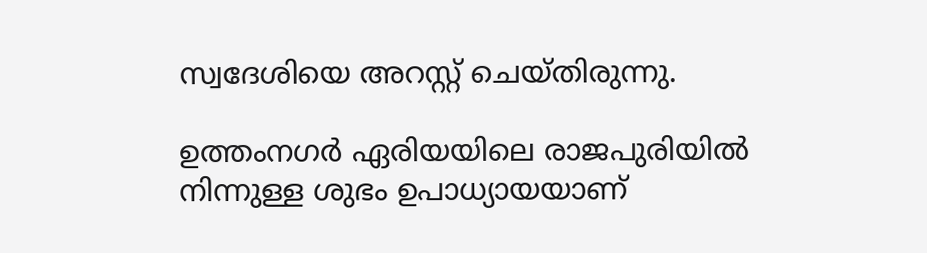സ്വദേശിയെ അറസ്റ്റ് ചെയ്തിരുന്നു.

ഉത്തംനഗര്‍ ഏരിയയിലെ രാജപുരിയില്‍ നിന്നുള്ള ശുഭം ഉപാധ്യായയാണ്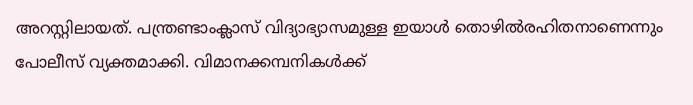അറസ്റ്റിലായത്. പന്ത്രണ്ടാംക്ലാസ് വിദ്യാഭ്യാസമുള്ള ഇയാള്‍ തൊഴില്‍രഹിതനാണെന്നും പോലീസ് വ്യക്തമാക്കി. വിമാനക്കമ്പനികള്‍ക്ക്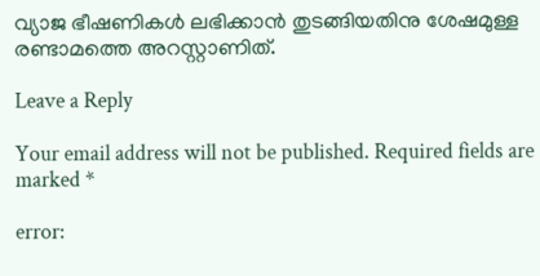വ്യാജ ഭീഷണികള്‍ ലഭിക്കാന്‍ തുടങ്ങിയതിനു ശേഷമുള്ള രണ്ടാമത്തെ അറസ്റ്റാണിത്.

Leave a Reply

Your email address will not be published. Required fields are marked *

error: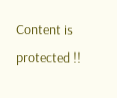Content is protected !!